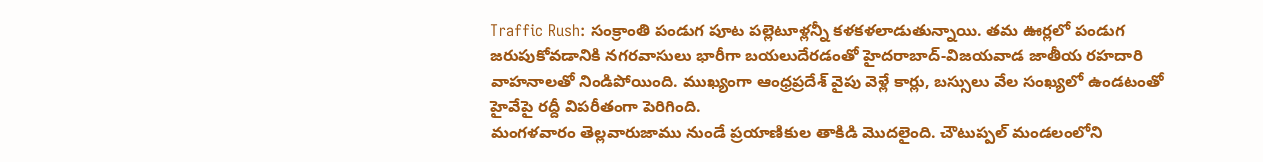Traffic Rush: సంక్రాంతి పండుగ పూట పల్లెటూళ్లన్నీ కళకళలాడుతున్నాయి. తమ ఊర్లలో పండుగ జరుపుకోవడానికి నగరవాసులు భారీగా బయలుదేరడంతో హైదరాబాద్-విజయవాడ జాతీయ రహదారి వాహనాలతో నిండిపోయింది. ముఖ్యంగా ఆంధ్రప్రదేశ్ వైపు వెళ్లే కార్లు, బస్సులు వేల సంఖ్యలో ఉండటంతో హైవేపై రద్దీ విపరీతంగా పెరిగింది.
మంగళవారం తెల్లవారుజాము నుండే ప్రయాణికుల తాకిడి మొదలైంది. చౌటుప్పల్ మండలంలోని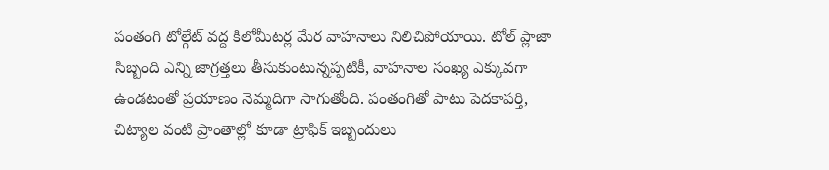పంతంగి టోల్గేట్ వద్ద కిలోమీటర్ల మేర వాహనాలు నిలిచిపోయాయి. టోల్ ప్లాజా సిబ్బంది ఎన్ని జాగ్రత్తలు తీసుకుంటున్నప్పటికీ, వాహనాల సంఖ్య ఎక్కువగా ఉండటంతో ప్రయాణం నెమ్మదిగా సాగుతోంది. పంతంగితో పాటు పెదకాపర్తి, చిట్యాల వంటి ప్రాంతాల్లో కూడా ట్రాఫిక్ ఇబ్బందులు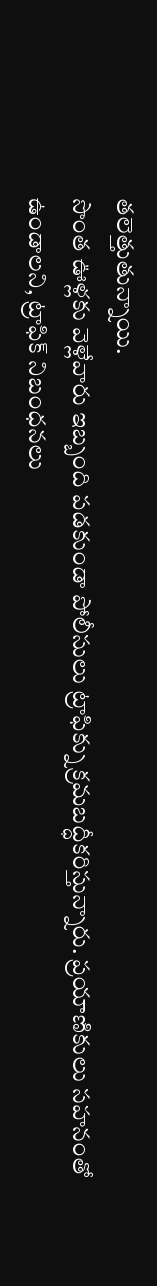తలెత్తుతున్నాయి.
సొంత ఊళ్లకు వెళ్లేవారు ఇబ్బంది పడకుండా పోలీసులు ట్రాఫిక్ను క్రమబద్ధీకరిస్తున్నారు. ప్రయాణికులు సహనంతో ఉండాలని, ట్రాఫిక్ నిబంధనలు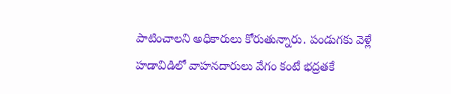పాటించాలని అధికారులు కోరుతున్నారు. పండుగకు వెళ్లే హడావిడిలో వాహనదారులు వేగం కంటే భద్రతకే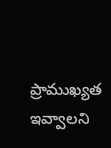ప్రాముఖ్యత ఇవ్వాలని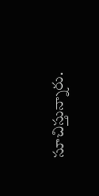సూచిస్తున్నారు.